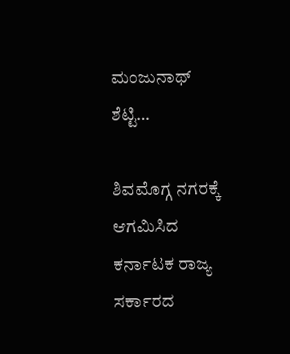ಮಂಜುನಾಥ್ ಶೆಟ್ಟಿ…

ಶಿವಮೊಗ್ಗ ನಗರಕ್ಕೆ ಆಗಮಿಸಿದ ಕರ್ನಾಟಕ ರಾಜ್ಯ ಸರ್ಕಾರದ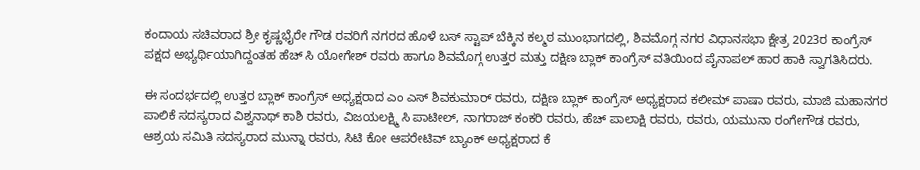ಕಂದಾಯ ಸಚಿವರಾದ ಶ್ರೀ ಕೃಷ್ಣಭೈರೇ ಗೌಡ ರವರಿಗೆ ನಗರದ ಹೊಳೆ ಬಸ್ ಸ್ಟಾಪ್ ಬೆಕ್ಕಿನ ಕಲ್ಮಠ ಮುಂಭಾಗದಲ್ಲಿ, ಶಿವಮೊಗ್ಗ ನಗರ ವಿಧಾನಸಭಾ ಕ್ಷೇತ್ರ 2023ರ ಕಾಂಗ್ರೆಸ್ ಪಕ್ಷದ ಅಭ್ಯರ್ಥಿಯಾಗಿದ್ದಂತಹ ಹೆಚ್ ಸಿ ಯೋಗೇಶ್ ರವರು ಹಾಗೂ ಶಿವಮೊಗ್ಗ ಉತ್ತರ ಮತ್ತು ದಕ್ಷಿಣ ಬ್ಲಾಕ್ ಕಾಂಗ್ರೆಸ್ ವತಿಯಿಂದ ಪೈನಾಪಲ್ ಹಾರ ಹಾಕಿ ಸ್ವಾಗತಿಸಿದರು.

ಈ ಸಂದರ್ಭದಲ್ಲಿ ಉತ್ತರ ಬ್ಲಾಕ್ ಕಾಂಗ್ರೆಸ್ ಅಧ್ಯಕ್ಷರಾದ ಎಂ ಎಸ್ ಶಿವಕುಮಾರ್ ರವರು, ದಕ್ಷಿಣ ಬ್ಲಾಕ್ ಕಾಂಗ್ರೆಸ್ ಅಧ್ಯಕ್ಷರಾದ ಕಲೀಮ್ ಪಾಷಾ ರವರು, ಮಾಜಿ ಮಹಾನಗರ ಪಾಲಿಕೆ ಸದಸ್ಯರಾದ ವಿಶ್ವನಾಥ್ ಕಾಶಿ ರವರು, ವಿಜಯಲಕ್ಷ್ಮಿ ಸಿ ಪಾಟೀಲ್, ನಾಗರಾಜ್ ಕಂಕರಿ ರವರು, ಹೆಚ್ ಪಾಲಾಕ್ಷಿ ರವರು, ರವರು, ಯಮುನಾ ರಂಗೇಗೌಡ ರವರು, ಆಶ್ರಯ ಸಮಿತಿ ಸದಸ್ಯರಾದ ಮುನ್ನಾ ರವರು, ಸಿಟಿ ಕೋ ಆಪರೇಟಿವ್ ಬ್ಯಾಂಕ್ ಅಧ್ಯಕ್ಷರಾದ ಕೆ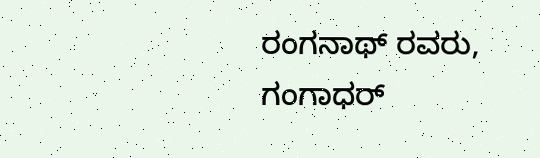ರಂಗನಾಥ್ ರವರು, ಗಂಗಾಧರ್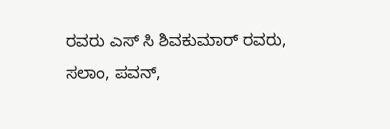ರವರು ಎಸ್ ಸಿ ಶಿವಕುಮಾರ್ ರವರು, ಸಲಾಂ, ಪವನ್,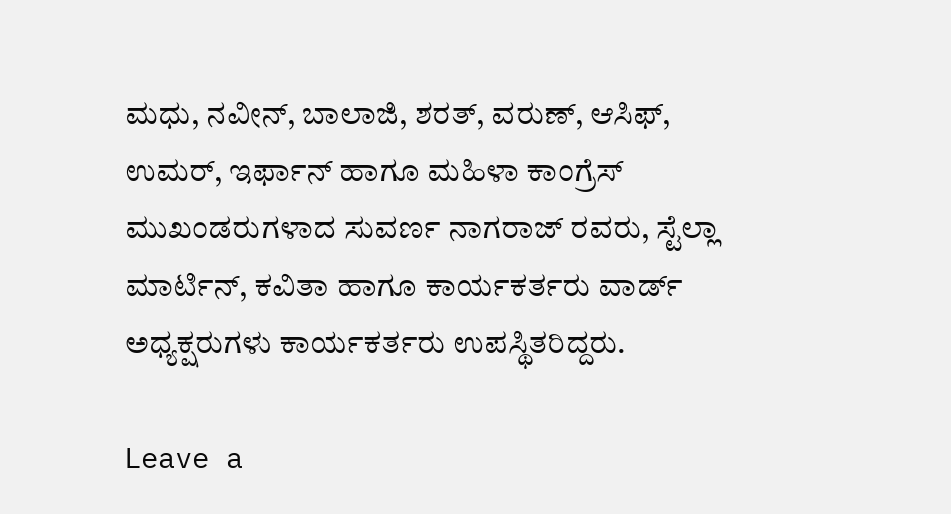ಮಧು, ನವೀನ್, ಬಾಲಾಜಿ, ಶರತ್, ವರುಣ್, ಆಸಿಫ್, ಉಮರ್, ಇರ್ಫಾನ್ ಹಾಗೂ ಮಹಿಳಾ ಕಾಂಗ್ರೆಸ್ ಮುಖಂಡರುಗಳಾದ ಸುವರ್ಣ ನಾಗರಾಜ್ ರವರು, ಸ್ಟೆಲ್ಲಾ ಮಾರ್ಟಿನ್, ಕವಿತಾ ಹಾಗೂ ಕಾರ್ಯಕರ್ತರು ವಾರ್ಡ್ ಅಧ್ಯಕ್ಷರುಗಳು ಕಾರ್ಯಕರ್ತರು ಉಪಸ್ಥಿತರಿದ್ದರು.

Leave a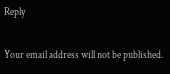Reply

Your email address will not be published.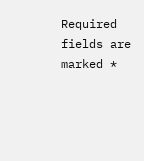Required fields are marked *